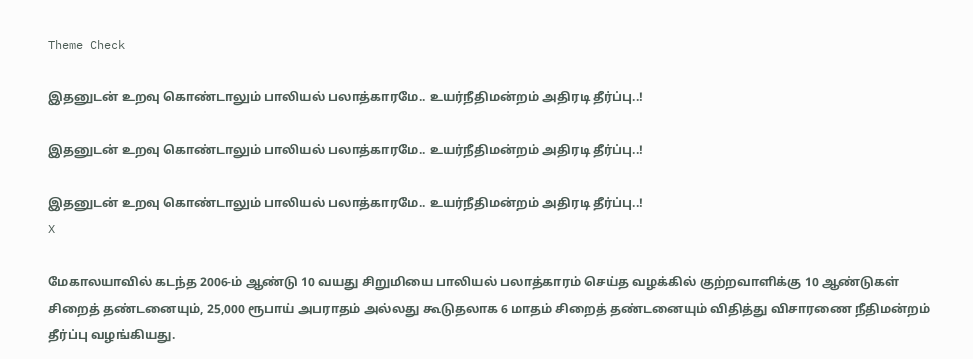Theme Check

இதனுடன் உறவு கொண்டாலும் பாலியல் பலாத்காரமே.. உயர்நீதிமன்றம் அதிரடி தீர்ப்பு..!

இதனுடன் உறவு கொண்டாலும் பாலியல் பலாத்காரமே.. உயர்நீதிமன்றம் அதிரடி தீர்ப்பு..!

இதனுடன் உறவு கொண்டாலும் பாலியல் பலாத்காரமே.. உயர்நீதிமன்றம் அதிரடி தீர்ப்பு..!
X

மேகாலயாவில் கடந்த 2006-ம் ஆண்டு 10 வயது சிறுமியை பாலியல் பலாத்காரம் செய்த வழக்கில் குற்றவாளிக்கு 10 ஆண்டுகள் சிறைத் தண்டனையும், 25,000 ரூபாய் அபராதம் அல்லது கூடுதலாக 6 மாதம் சிறைத் தண்டனையும் விதித்து விசாரணை நீதிமன்றம் தீர்ப்பு வழங்கியது.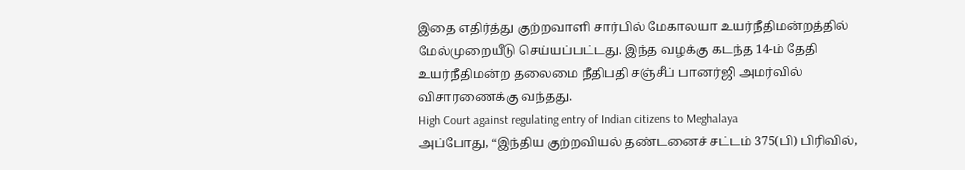இதை எதிர்த்து குற்றவாளி சார்பில் மேகாலயா உயர்நீதிமன்றத்தில் மேல்முறையீடு செய்யப்பட்டது. இந்த வழக்கு கடந்த 14-ம் தேதி உயர்நீதிமன்ற தலைமை நீதிபதி சஞ்சீப் பானர்ஜி அமர்வில் விசாரணைக்கு வந்தது.
High Court against regulating entry of Indian citizens to Meghalaya
அப்போது, “இந்திய குற்றவியல் தண்டனைச் சட்டம் 375(பி) பிரிவில்,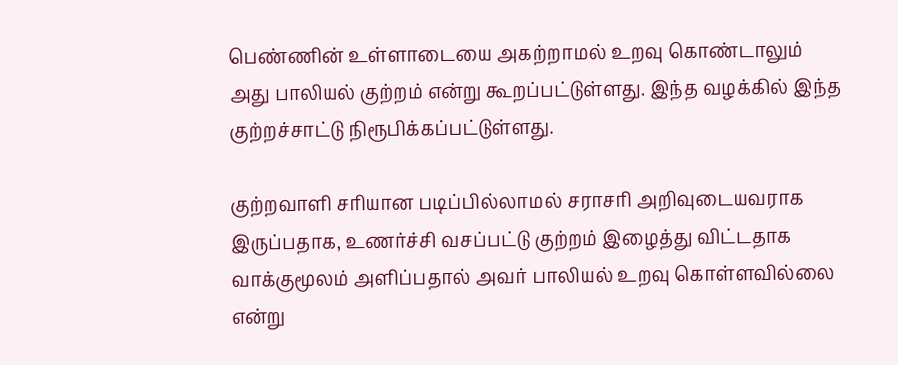பெண்ணின் உள்ளாடையை அகற்றாமல் உறவு கொண்டாலும் அது பாலியல் குற்றம் என்று கூறப்பட்டுள்ளது. இந்த வழக்கில் இந்த குற்றச்சாட்டு நிரூபிக்கப்பட்டுள்ளது.

குற்றவாளி சரியான படிப்பில்லாமல் சராசரி அறிவுடையவராக இருப்பதாக, உணர்ச்சி வசப்பட்டு குற்றம் இழைத்து விட்டதாக வாக்குமூலம் அளிப்பதால் அவர் பாலியல் உறவு கொள்ளவில்லை என்று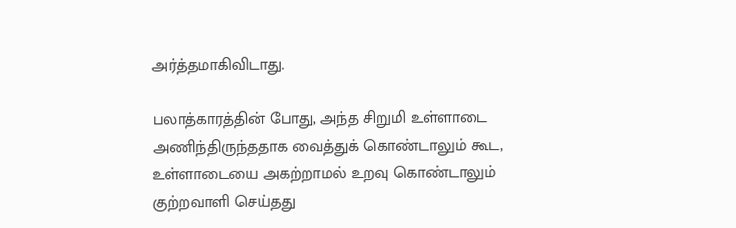அர்த்தமாகிவிடாது.

பலாத்காரத்தின் போது, அந்த சிறுமி உள்ளாடை அணிந்திருந்ததாக வைத்துக் கொண்டாலும் கூட, உள்ளாடையை அகற்றாமல் உறவு கொண்டாலும் குற்றவாளி செய்தது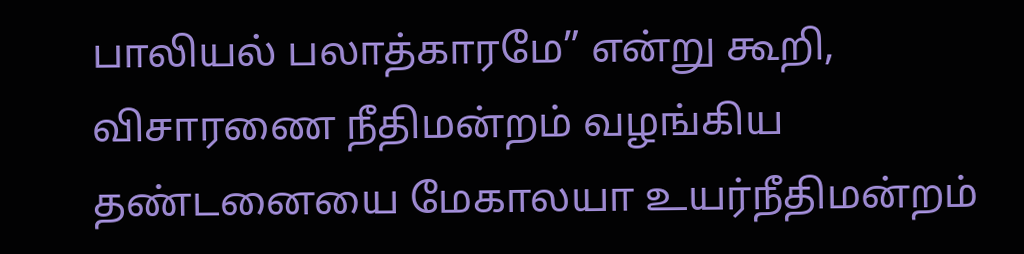பாலியல் பலாத்காரமே” என்று கூறி, விசாரணை நீதிமன்றம் வழங்கிய தண்டனையை மேகாலயா உயர்நீதிமன்றம்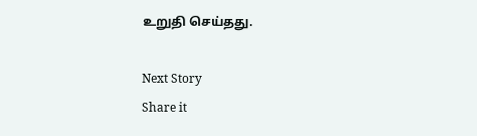உறுதி செய்தது.

Next Story
Share it